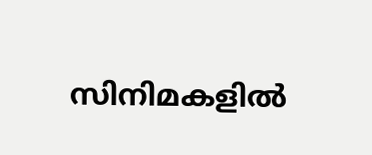സിനിമകളിൽ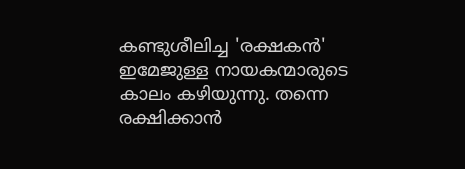കണ്ടുശീലിച്ച 'രക്ഷകൻ' ഇമേജുള്ള നായകന്മാരുടെ കാലം കഴിയുന്നു. തന്നെ രക്ഷിക്കാൻ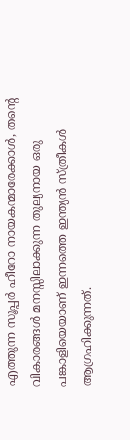എത്തുന്ന സൂപ്പർ ഹീറോ നായകന്മാരേക്കാൾ, തന്റെ വികാരങ്ങൾ മനസ്സിലാക്കുന്ന തുല്യനായ ഒരു പങ്കാളിയെയാണ് ഇന്നത്തെ ഇന്ത്യൻ സ്ത്രീകൾ ആഗ്രഹിക്കുന്നത്.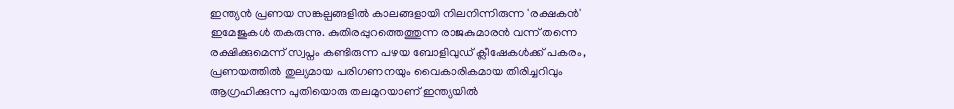ഇന്ത്യൻ പ്രണയ സങ്കല്പങ്ങളിൽ കാലങ്ങളായി നിലനിന്നിരുന്ന 'രക്ഷകൻ' ഇമേജുകൾ തകരുന്നു. കുതിരപ്പുറത്തെത്തുന്ന രാജകുമാരൻ വന്ന് തന്നെ രക്ഷിക്കുമെന്ന് സ്വപ്നം കണ്ടിരുന്ന പഴയ ബോളിവുഡ് ക്ലീഷേകൾക്ക് പകരം, പ്രണയത്തിൽ തുല്യമായ പരിഗണനയും വൈകാരികമായ തിരിച്ചറിവും ആഗ്രഹിക്കുന്ന പുതിയൊരു തലമുറയാണ് ഇന്ത്യയിൽ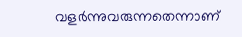വളർന്നുവരുന്നതെന്നാണ്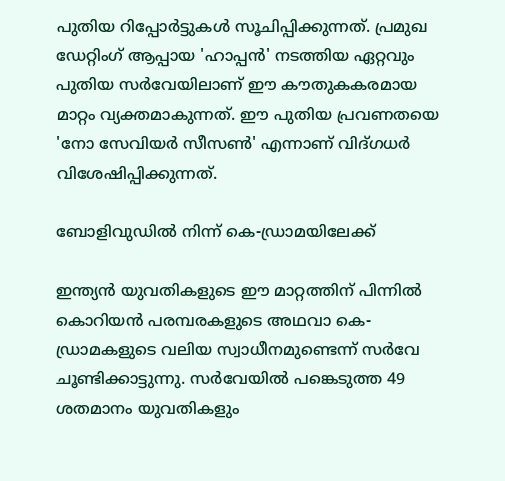പുതിയ റിപ്പോർട്ടുകൾ സൂചിപ്പിക്കുന്നത്. പ്രമുഖ ഡേറ്റിംഗ് ആപ്പായ 'ഹാപ്പൻ' നടത്തിയ ഏറ്റവും പുതിയ സർവേയിലാണ് ഈ കൗതുകകരമായ മാറ്റം വ്യക്തമാകുന്നത്. ഈ പുതിയ പ്രവണതയെ 'നോ സേവിയർ സീസൺ' എന്നാണ് വിദ്ഗധർ വിശേഷിപ്പിക്കുന്നത്.

ബോളിവുഡിൽ നിന്ന് കെ-ഡ്രാമയിലേക്ക്

ഇന്ത്യൻ യുവതികളുടെ ഈ മാറ്റത്തിന് പിന്നിൽ കൊറിയൻ പരമ്പരകളുടെ അഥവാ കെ-ഡ്രാമകളുടെ വലിയ സ്വാധീനമുണ്ടെന്ന് സർവേ ചൂണ്ടിക്കാട്ടുന്നു. സർവേയിൽ പങ്കെടുത്ത 49 ശതമാനം യുവതികളും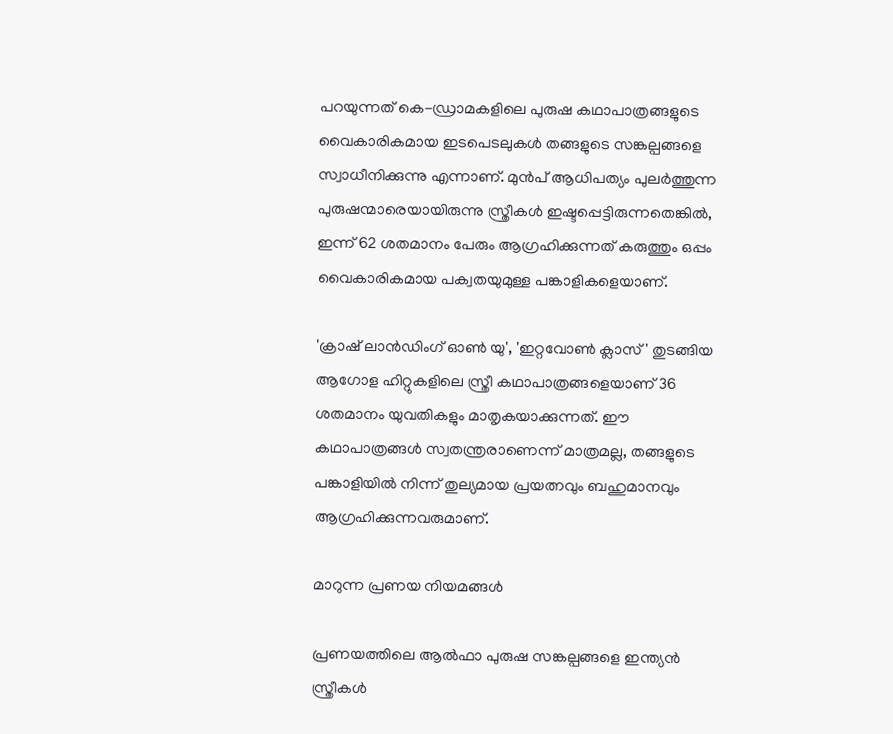പറയുന്നത് കെ-ഡ്രാമകളിലെ പുരുഷ കഥാപാത്രങ്ങളുടെ വൈകാരികമായ ഇടപെടലുകൾ തങ്ങളുടെ സങ്കല്പങ്ങളെ സ്വാധീനിക്കുന്നു എന്നാണ്. മുൻപ് ആധിപത്യം പുലർത്തുന്ന പുരുഷന്മാരെയായിരുന്നു സ്ത്രീകൾ ഇഷ്ടപ്പെട്ടിരുന്നതെങ്കിൽ, ഇന്ന് 62 ശതമാനം പേരും ആഗ്രഹിക്കുന്നത് കരുത്തും ഒപ്പം വൈകാരികമായ പക്വതയുമുള്ള പങ്കാളികളെയാണ്.

'ക്രാഷ് ലാൻഡിംഗ് ഓൺ യു', 'ഇറ്റവോൺ ക്ലാസ്' തുടങ്ങിയ ആഗോള ഹിറ്റുകളിലെ സ്ത്രീ കഥാപാത്രങ്ങളെയാണ് 36 ശതമാനം യുവതികളും മാതൃകയാക്കുന്നത്. ഈ കഥാപാത്രങ്ങൾ സ്വതന്ത്രരാണെന്ന് മാത്രമല്ല, തങ്ങളുടെ പങ്കാളിയിൽ നിന്ന് തുല്യമായ പ്രയത്നവും ബഹുമാനവും ആഗ്രഹിക്കുന്നവരുമാണ്.

മാറുന്ന പ്രണയ നിയമങ്ങൾ

പ്രണയത്തിലെ ആൽഫാ പുരുഷ സങ്കല്പങ്ങളെ ഇന്ത്യൻ സ്ത്രീകൾ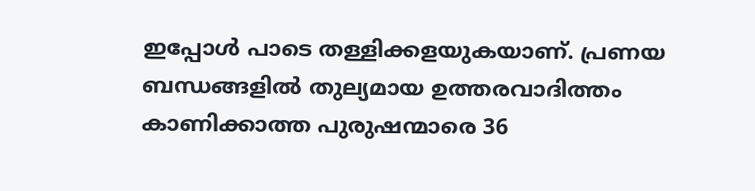ഇപ്പോൾ പാടെ തള്ളിക്കളയുകയാണ്. പ്രണയ ബന്ധങ്ങളിൽ തുല്യമായ ഉത്തരവാദിത്തം കാണിക്കാത്ത പുരുഷന്മാരെ 36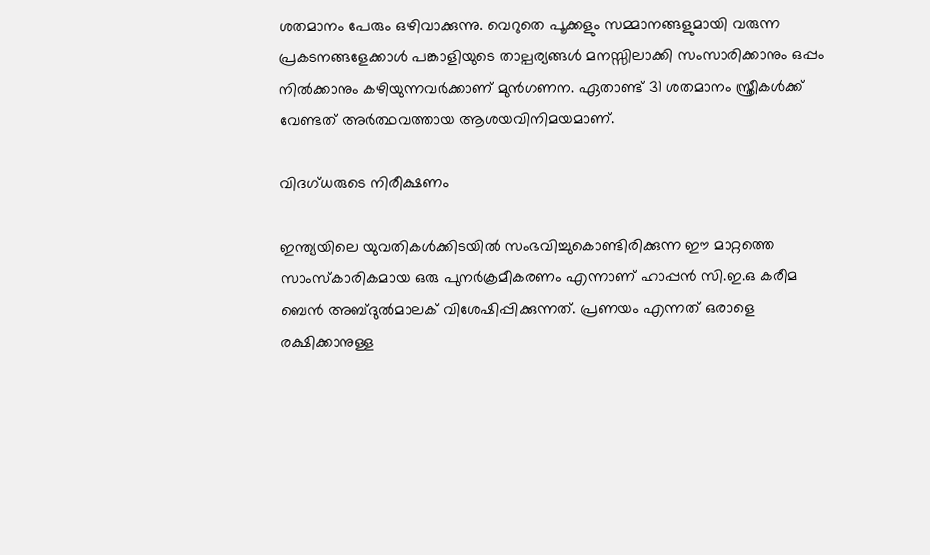ശതമാനം പേരും ഒഴിവാക്കുന്നു. വെറുതെ പൂക്കളും സമ്മാനങ്ങളുമായി വരുന്ന പ്രകടനങ്ങളേക്കാൾ പങ്കാളിയുടെ താല്പര്യങ്ങൾ മനസ്സിലാക്കി സംസാരിക്കാനും ഒപ്പം നിൽക്കാനും കഴിയുന്നവർക്കാണ് മുൻഗണന. ഏതാണ്ട് 31 ശതമാനം സ്ത്രീകൾക്ക് വേണ്ടത് അർത്ഥവത്തായ ആശയവിനിമയമാണ്.

വിദഗ്ധരുടെ നിരീക്ഷണം

ഇന്ത്യയിലെ യുവതികൾക്കിടയിൽ സംഭവിച്ചുകൊണ്ടിരിക്കുന്ന ഈ മാറ്റത്തെ സാംസ്കാരികമായ ഒരു പുനർക്രമീകരണം എന്നാണ് ഹാപ്പൻ സി.ഇ.ഒ കരീമ ബെൻ അബ്ദുൽമാലക് വിശേഷിപ്പിക്കുന്നത്. പ്രണയം എന്നത് ഒരാളെ രക്ഷിക്കാനുള്ള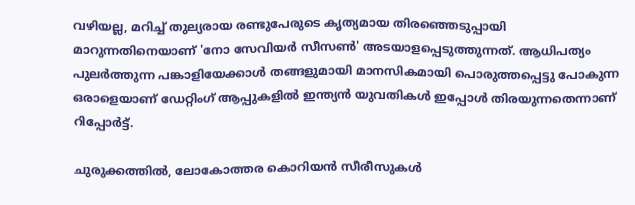വഴിയല്ല, മറിച്ച് തുല്യരായ രണ്ടുപേരുടെ കൃത്യമായ തിരഞ്ഞെടുപ്പായി മാറുന്നതിനെയാണ് 'നോ സേവിയർ സീസൺ' അടയാളപ്പെടുത്തുന്നത്. ആധിപത്യം പുലർത്തുന്ന പങ്കാളിയേക്കാൾ തങ്ങളുമായി മാനസികമായി പൊരുത്തപ്പെട്ടു പോകുന്ന ഒരാളെയാണ് ഡേറ്റിംഗ് ആപ്പുകളിൽ ഇന്ത്യൻ യുവതികൾ ഇപ്പോൾ തിരയുന്നതെന്നാണ് റിപ്പോർട്ട്.

ചുരുക്കത്തിൽ, ലോകോത്തര കൊറിയൻ സീരീസുകൾ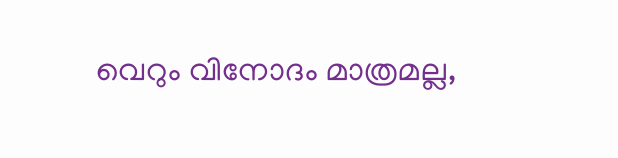വെറും വിനോദം മാത്രമല്ല,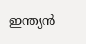ഇന്ത്യൻ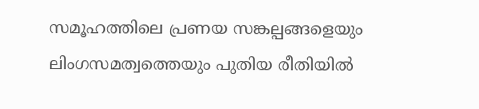സമൂഹത്തിലെ പ്രണയ സങ്കല്പങ്ങളെയും ലിംഗസമത്വത്തെയും പുതിയ രീതിയിൽ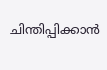ചിന്തിപ്പിക്കാൻ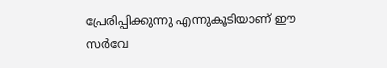പ്രേരിപ്പിക്കുന്നു എന്നുകൂടിയാണ് ഈ സർവേ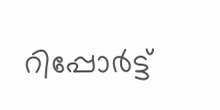റിപ്പോർട്ട്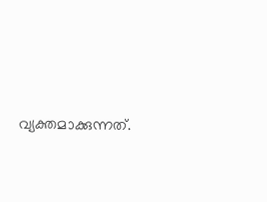വ്യക്തമാക്കുന്നത്.